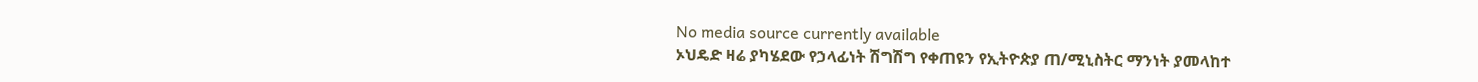No media source currently available
ኦህዴድ ዛሬ ያካሄደው የኃላፊነት ሽግሽግ የቀጠዩን የኢትዮጵያ ጠ/ሚኒስትር ማንነት ያመላከተ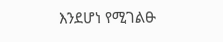እንደሆነ የሚገልፁ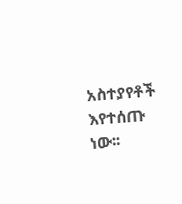አስተያየቶች እየተሰጡ ነው፡፡